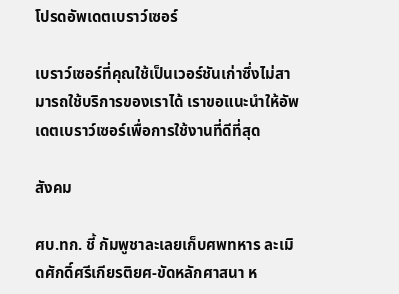โปรดอัพเดตเบราว์เซอร์

เบราว์เซอร์ที่คุณใช้เป็นเวอร์ชันเก่าซึ่งไม่สามารถใช้บริการของเราได้ เราขอแนะนำให้อัพเดตเบราว์เซอร์เพื่อการใช้งานที่ดีที่สุด

สังคม

ศบ.ทก. ชี้ กัมพูชาละเลยเก็บศพทหาร ละเมิดศักดิ์ศรีเกียรติยศ-ขัดหลักศาสนา ห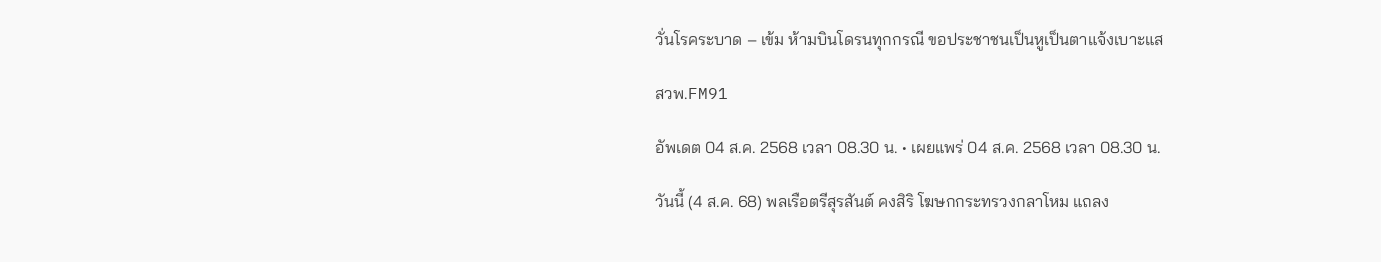วั่นโรคระบาด – เข้ม ห้ามบินโดรนทุกกรณี ขอประชาชนเป็นหูเป็นตาแจ้งเบาะแส

สวพ.FM91

อัพเดต 04 ส.ค. 2568 เวลา 08.30 น. • เผยแพร่ 04 ส.ค. 2568 เวลา 08.30 น.

วันนี้ (4 ส.ค. 68) พลเรือตรีสุรสันต์ คงสิริ โฆษกกระทรวงกลาโหม แถลง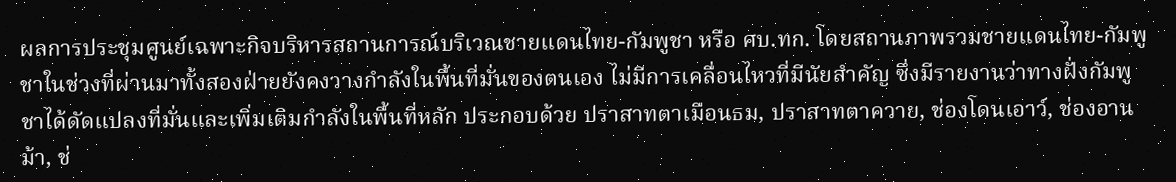ผลการประชุมศูนย์เฉพาะกิจบริหารสถานการณ์บริเวณชายแดนไทย-กัมพูชา หรือ ศบ.ทก. โดยสถานภาพรวมชายแดนไทย-กัมพูชาในช่วงที่ผ่านมาทั้งสองฝ่ายยังคงวางกำลังในพื้นที่มั่นของตนเอง ไม่มีการเคลื่อนไหวที่มีนัยสำคัญ ซึ่งมีรายงานว่าทางฝั่งกัมพูชาได้ดัดแปลงที่มั่นและเพิ่มเติมกำลังในพื้นที่หลัก ประกอบด้วย ปราสาทตาเมือนธม, ปราสาทตาควาย, ช่องโดนเอาว์, ช่องอานม้า, ช่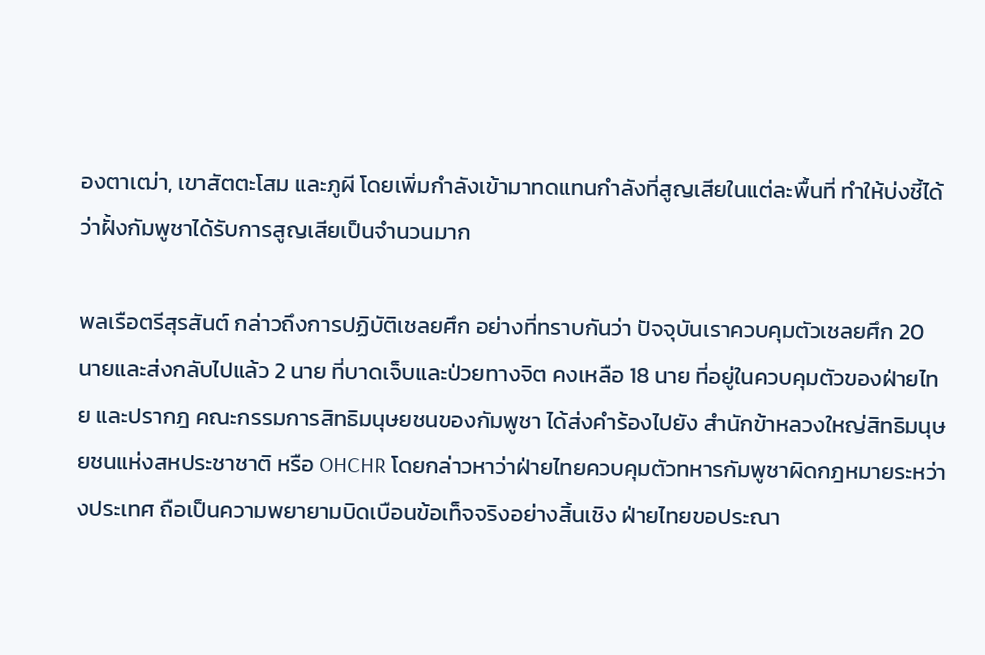องตาเฒ่า, เขาสัตตะโสม และภูผี โดยเพิ่มกำลังเข้ามาทดแทนกำลังที่สูญเสียในแต่ละพื้นที่ ทำให้บ่งชี้ได้ว่าฝั้งกัมพูชาได้รับการสูญเสียเป็นจำนวนมาก

พลเรือตรีสุรสันต์ กล่าวถึงการปฏิบัติเชลยศึก อย่างที่ทราบกันว่า ปัจจุบันเราควบคุมตัวเชลยศึก 20 นายและส่งกลับไปแล้ว 2 นาย ที่บาดเจ็บและป่วยทางจิต คงเหลือ 18 นาย ที่อยู่ในควบคุมตัวของฝ่ายไทย และปรากฎ คณะกรรมการสิทธิมนุษยชนของกัมพูชา ได้ส่งคำร้องไปยัง สำนักข้าหลวงใหญ่สิทธิมนุษยชนแห่งสหประชาชาติ หรือ OHCHR โดยกล่าวหาว่าฝ่ายไทยควบคุมตัวทหารกัมพูชาผิดกฎหมายระหว่างประเทศ ถือเป็นความพยายามบิดเบือนข้อเท็จจริงอย่างสิ้นเชิง ฝ่ายไทยขอประณา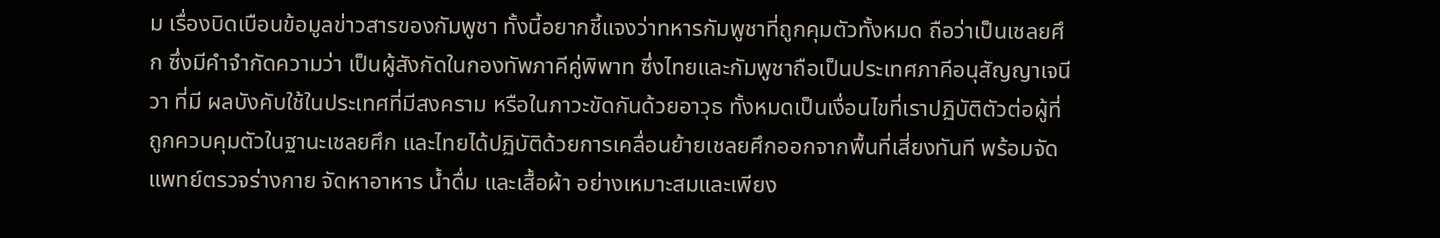ม เรื่องบิดเบือนข้อมูลข่าวสารของกัมพูชา ทั้งนี้อยากชี้แจงว่าทหารกัมพูชาที่ถูกคุมตัวทั้งหมด ถือว่าเป็นเชลยศึก ซึ่งมีคำจำกัดความว่า เป็นผู้สังกัดในกองทัพภาคีคู่พิพาท ซึ่งไทยและกัมพูชาถือเป็นประเทศภาคีอนุสัญญาเจนีวา ที่มี ผลบังคับใช้ในประเทศที่มีสงคราม หรือในภาวะขัดกันด้วยอาวุธ ทั้งหมดเป็นเงื่อนไขที่เราปฏิบัติตัวต่อผู้ที่ถูกควบคุมตัวในฐานะเชลยศึก และไทยได้ปฏิบัติด้วยการเคลื่อนย้ายเชลยศึกออกจากพื้นที่เสี่ยงทันที พร้อมจัดแพทย์ตรวจร่างกาย จัดหาอาหาร น้ำดื่ม และเสื้อผ้า อย่างเหมาะสมและเพียง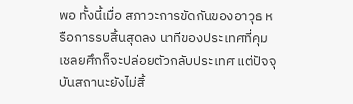พอ ทั้งนี้เมื่อ สภาวะการขัดกันของอาวุธ หรือการรบสิ้นสุดลง นาทีของประเทศที่คุมเชลยศึกก็จะปล่อยตัวกลับประเทศ แต่ปัจจุบันสถานะยังไม่สิ้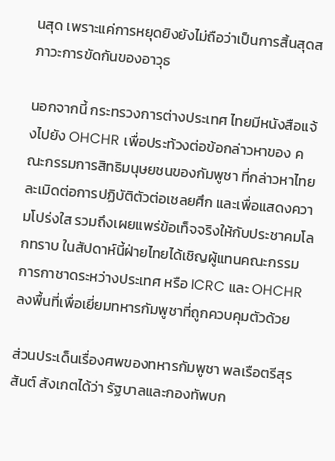นสุด เพราะแค่การหยุดยิงยังไม่ถือว่าเป็นการสิ้นสุดสภาวะการขัดกันของอาวุธ

นอกจากนี้ กระทรวงการต่างประเทศ ไทยมีหนังสือแจ้งไปยัง OHCHR เพื่อประท้วงต่อข้อกล่าวหาของ คณะกรรมการสิทธิมนุษยชนของกัมพูชา ที่กล่าวหาไทย ละเมิดต่อการปฏิบัติตัวต่อเชลยศึก และเพื่อแสดงความโปร่งใส รวมถึงเผยแพร่ข้อเท็จจริงให้กับประชาคมโลกทราบ ในสัปดาห์นี้ฝ่ายไทยได้เชิญผู้แทนคณะกรรมการกาชาดระหว่างประเทศ หรือ ICRC และ OHCHR ลงพื้นที่เพื่อเยี่ยมทหารกัมพูชาที่ถูกควบคุมตัวด้วย

ส่วนประเด็นเรื่องศพของทหารกัมพูชา พลเรือตรีสุรสันต์ สังเกตได้ว่า รัฐบาลและกองทัพบก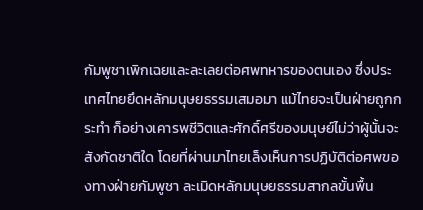กัมพูชาเพิกเฉยและละเลยต่อศพทหารของตนเอง ซึ่งประเทศไทยยึดหลักมนุษยธรรมเสมอมา แม้ไทยจะเป็นฝ่ายถูกกระทำ ก็อย่างเคารพชีวิตและศักดิ์ศรีของมนุษย์ไม่ว่าผู้นั้นจะสังกัดชาติใด โดยที่ผ่านมาไทยเล็งเห็นการปฏิบัติต่อศพของทางฝ่ายกัมพูชา ละเมิดหลักมนุษยธรรมสากลขั้นพื้น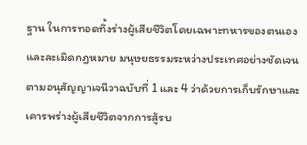ฐาน ในการทอดทิ้งร่างผู้เสียชีวิตโดยเฉพาะทหารของตนเอง และละเมิดกฎหมาย มนุษยธรรมระหว่างประเทศอย่างชัดเจนตามอนุสัญญาเจนีวาฉบับที่ 1 และ 4 ว่าด้วยการเก็บรักษาและเคารพร่างผู้เสียชีวิตจากการสู้รบ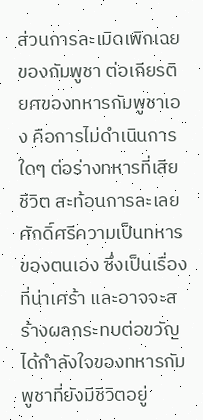ส่วนการละเมิดเพิกเฉยของกัมพูชา ต่อเกียรติยศของทหารกัมพูชาเอง คือการไม่ดำเนินการใดๆ ต่อร่างทหารที่เสียชีวิต สะท้อนการละเลยศักดิ์ศรีความเป็นทหารของตนเอง ซึ่งเป็นเรื่องที่น่าเศร้า และอาจจะสร้างผลกระทบต่อขวัญได้กำลังใจของทหารกัมพูชาที่ยังมีชีวิตอยู่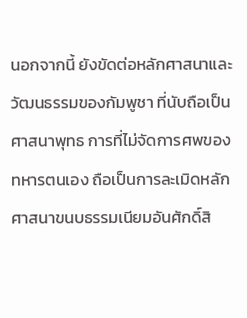นอกจากนี้ ยังขัดต่อหลักศาสนาและวัฒนธรรมของกัมพูชา ที่นับถือเป็นศาสนาพุทธ การที่ไม่จัดการศพของทหารตนเอง ถือเป็นการละเมิดหลักศาสนาขนบธรรมเนียมอันศักดิ์สิ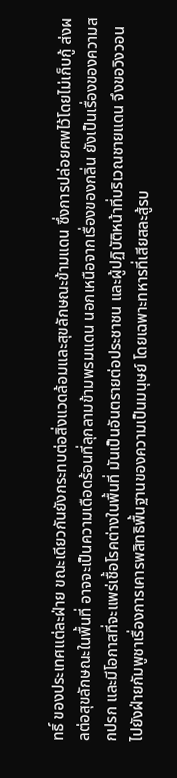ทธิ์ ของประเทศแต่ละฝ่าย ขณะเดียวกันยังกระทบต่อสิ่งแวดล้อมและสุขลักษณะข้ามแดน ซึ่งการปล่อยศพไว้โดยไม่เก็บกู้ ส่งผลต่อสุขลักษณะในพื้นที่ อาจจะเป็นความเดือดร้อนที่ลุกลามข้ามพรมแดน นอกเหนือจากเรื่องของกลิ่น ยังเป็นเรื่องของความสกปรก และมีโอกาสที่จะแพร่เชื้อโรคต่างในพื้นที่ มันเป็นอันตรายต่อประชาชน และผู้ปฏิบัติหน้าที่บริเวณชายแดน จึงขอวิงวอนไปยังฝ่ายกัมพูชาเรื่องการเคารพสิทธิพื้นฐานของความเป็นมนุษย์ โดยเฉพาะทหารที่เสียสละสู้รบ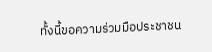ทั้งนี้ขอความร่วมมือประชาชน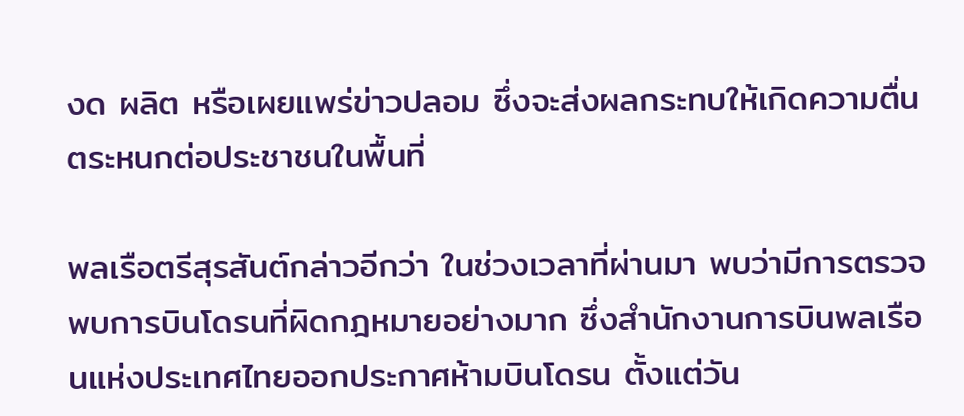งด ผลิต หรือเผยแพร่ข่าวปลอม ซึ่งจะส่งผลกระทบให้เกิดความตื่นตระหนกต่อประชาชนในพื้นที่

พลเรือตรีสุรสันต์กล่าวอีกว่า ในช่วงเวลาที่ผ่านมา พบว่ามีการตรวจพบการบินโดรนที่ผิดกฎหมายอย่างมาก ซึ่งสำนักงานการบินพลเรือนแห่งประเทศไทยออกประกาศห้ามบินโดรน ตั้งแต่วัน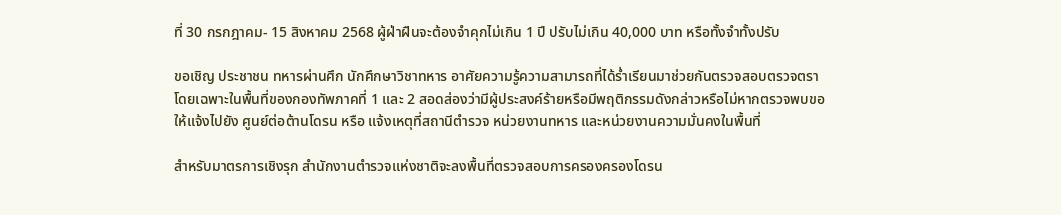ที่ 30 กรกฎาคม- 15 สิงหาคม 2568 ผู้ฝ่าฝืนจะต้องจำคุกไม่เกิน 1 ปี ปรับไม่เกิน 40,000 บาท หรือทั้งจำทั้งปรับ

ขอเชิญ ประชาชน ทหารผ่านศึก นักศึกษาวิชาทหาร อาศัยความรู้ความสามารถที่ได้ร่ำเรียนมาช่วยกันตรวจสอบตรวจตรา โดยเฉพาะในพื้นที่ของกองทัพภาคที่ 1 และ 2 สอดส่องว่ามีผู้ประสงค์ร้ายหรือมีพฤติกรรมดังกล่าวหรือไม่หากตรวจพบขอให้แจ้งไปยัง ศูนย์ต่อต้านโดรน หรือ แจ้งเหตุที่สถานีตำรวจ หน่วยงานทหาร และหน่วยงานความมั่นคงในพื้นที่

สำหรับมาตรการเชิงรุก สำนักงานตำรวจแห่งชาติจะลงพื้นที่ตรวจสอบการครองครองโดรน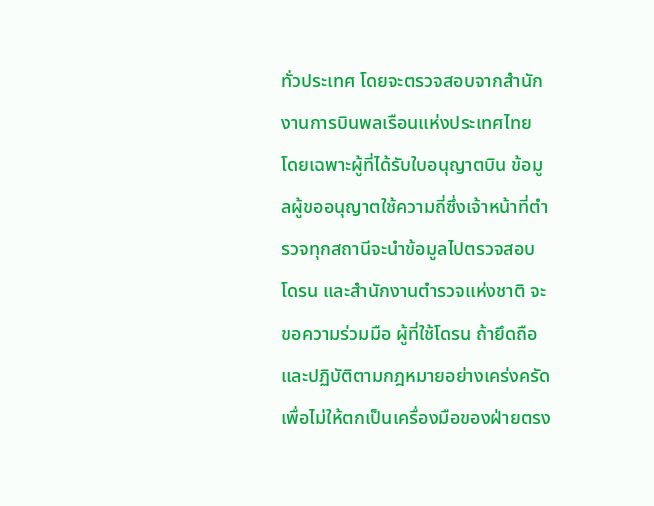ทั่วประเทศ โดยจะตรวจสอบจากสำนักงานการบินพลเรือนแห่งประเทศไทย โดยเฉพาะผู้ที่ได้รับใบอนุญาตบิน ข้อมูลผู้ขออนุญาตใช้ความถี่ซึ่งเจ้าหน้าที่ตำรวจทุกสถานีจะนำข้อมูลไปตรวจสอบโดรน และสำนักงานตำรวจแห่งชาติ จะขอความร่วมมือ ผู้ที่ใช้โดรน ถ้ายึดถือและปฏิบัติตามกฎหมายอย่างเคร่งครัด เพื่อไม่ให้ตกเป็นเครื่องมือของฝ่ายตรง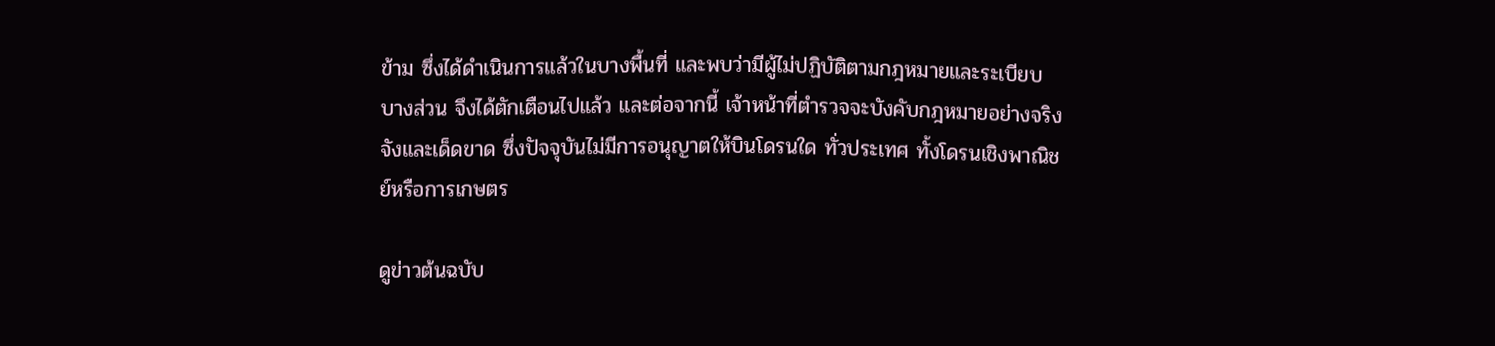ข้าม ซึ่งได้ดำเนินการแล้วในบางพื้นที่ และพบว่ามีผู้ไม่ปฏิบัติตามกฎหมายและระเบียบบางส่วน จึงได้ตักเตือนไปแล้ว และต่อจากนี้ เจ้าหน้าที่ตำรวจจะบังคับกฎหมายอย่างจริงจังและเด็ดขาด ซึ่งปัจจุบันไม่มีการอนุญาตให้บินโดรนใด ทั่วประเทศ ทั้งโดรนเชิงพาณิชย์หรือการเกษตร

ดูข่าวต้นฉบับ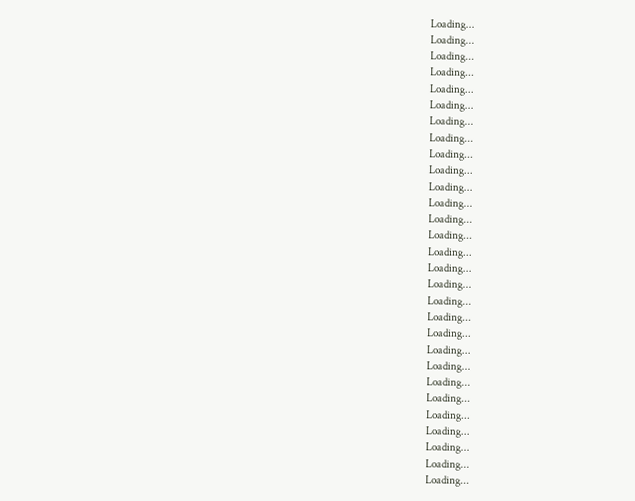Loading...
Loading...
Loading...
Loading...
Loading...
Loading...
Loading...
Loading...
Loading...
Loading...
Loading...
Loading...
Loading...
Loading...
Loading...
Loading...
Loading...
Loading...
Loading...
Loading...
Loading...
Loading...
Loading...
Loading...
Loading...
Loading...
Loading...
Loading...
Loading...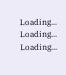Loading...
Loading...
Loading...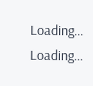Loading...
Loading...